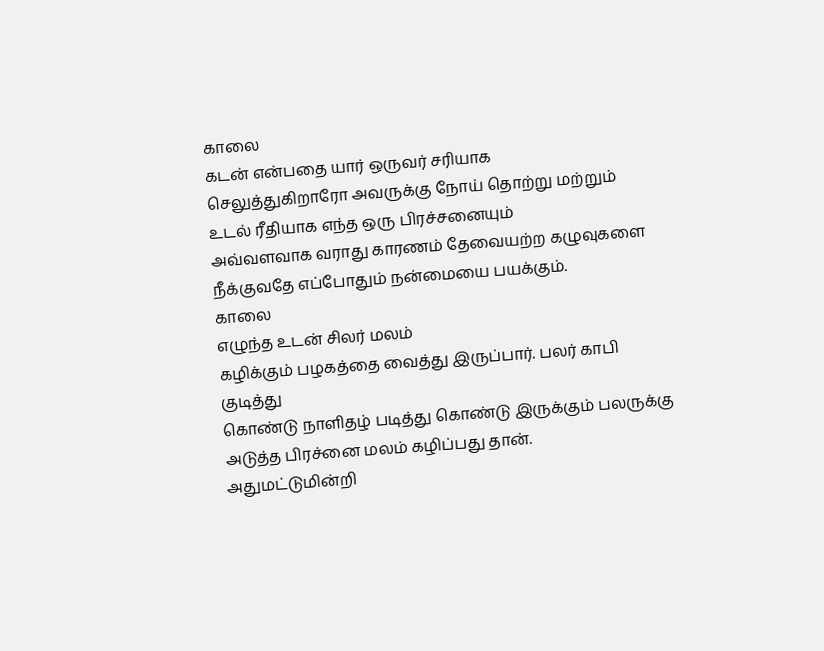காலை
கடன் என்பதை யார் ஒருவர் சரியாக
செலுத்துகிறாரோ அவருக்கு நோய் தொற்று மற்றும்
உடல் ரீதியாக எந்த ஒரு பிரச்சனையும்
அவ்வளவாக வராது காரணம் தேவையற்ற கழுவுகளை நீக்குவதே எப்போதும் நன்மையை பயக்கும்.
காலை
எழுந்த உடன் சிலர் மலம்
கழிக்கும் பழகத்தை வைத்து இருப்பார். பலர் காபி குடித்து
கொண்டு நாளிதழ் படித்து கொண்டு இருக்கும் பலருக்கு அடுத்த பிரச்னை மலம் கழிப்பது தான்.
அதுமட்டுமின்றி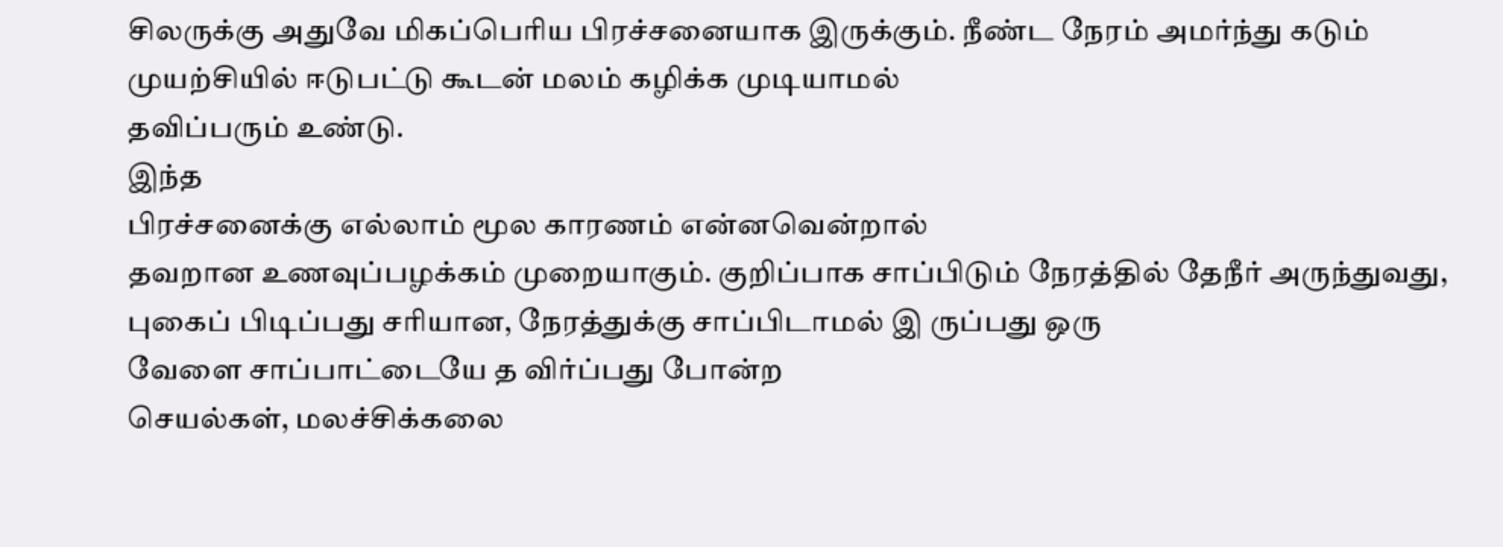சிலருக்கு அதுவே மிகப்பெரிய பிரச்சனையாக இருக்கும். நீண்ட நேரம் அமர்ந்து கடும் முயற்சியில் ஈடுபட்டு கூடன் மலம் கழிக்க முடியாமல்
தவிப்பரும் உண்டு.
இந்த
பிரச்சனைக்கு எல்லாம் மூல காரணம் என்னவென்றால்
தவறான உணவுப்பழக்கம் முறையாகும். குறிப்பாக சாப்பிடும் நேரத்தில் தேநீர் அருந்துவது, புகைப் பிடிப்பது சரியான, நேரத்துக்கு சாப்பிடாமல் இ ருப்பது ஒரு
வேளை சாப்பாட்டையே த விர்ப்பது போன்ற
செயல்கள், மலச்சிக்கலை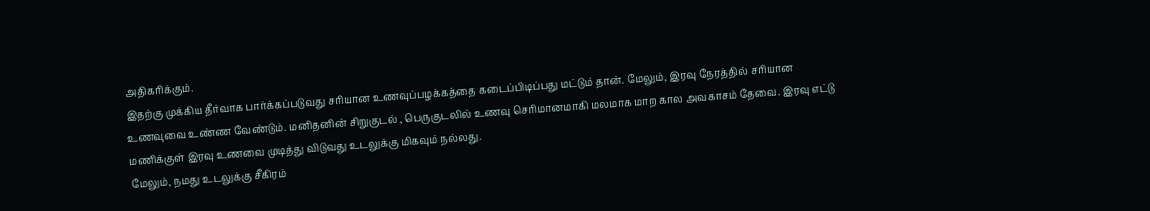அதிகரிக்கும்.
இதற்கு முக்கிய தீர்வாக பார்க்கப்படுவது சரியான உணவுப்பழக்கத்தை கடைப்பிடிப்பது மட்டும் தான். மேலும், இரவு நேரத்தில் சரியான உணவுவை உண்ண வேண்டும். மனிதனின் சிறுகுடல் , பெருகுடலில் உணவு செரிமானமாகி மலமாக மாற கால அவகாசம் தேவை. இரவு எட்டு மணிக்குள் இரவு உணவை முடித்து விடுவது உடலுக்கு மிகவும் நல்லது.
மேலும், நமது உடலுக்கு சீகிரம்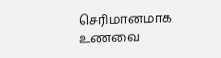செரிமானமாக உணவை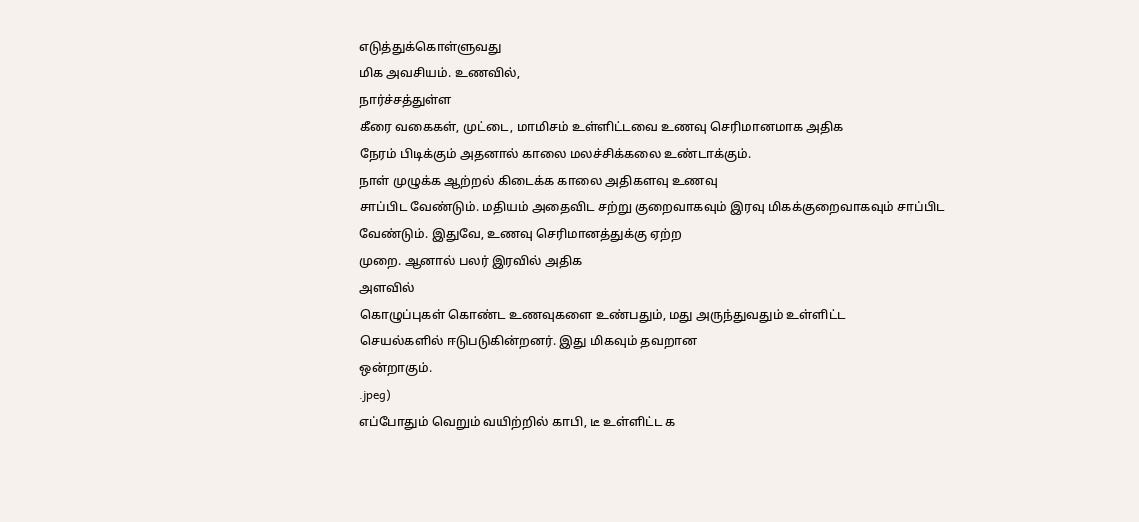எடுத்துக்கொள்ளுவது
மிக அவசியம். உணவில்,
நார்ச்சத்துள்ள
கீரை வகைகள், முட்டை, மாமிசம் உள்ளிட்டவை உணவு செரிமானமாக அதிக
நேரம் பிடிக்கும் அதனால் காலை மலச்சிக்கலை உண்டாக்கும்.
நாள் முழுக்க ஆற்றல் கிடைக்க காலை அதிகளவு உணவு
சாப்பிட வேண்டும். மதியம் அதைவிட சற்று குறைவாகவும் இரவு மிகக்குறைவாகவும் சாப்பிட
வேண்டும். இதுவே, உணவு செரிமானத்துக்கு ஏற்ற
முறை. ஆனால் பலர் இரவில் அதிக
அளவில்
கொழுப்புகள் கொண்ட உணவுகளை உண்பதும், மது அருந்துவதும் உள்ளிட்ட
செயல்களில் ஈடுபடுகின்றனர். இது மிகவும் தவறான
ஒன்றாகும்.
.jpeg)
எப்போதும் வெறும் வயிற்றில் காபி, டீ உள்ளிட்ட க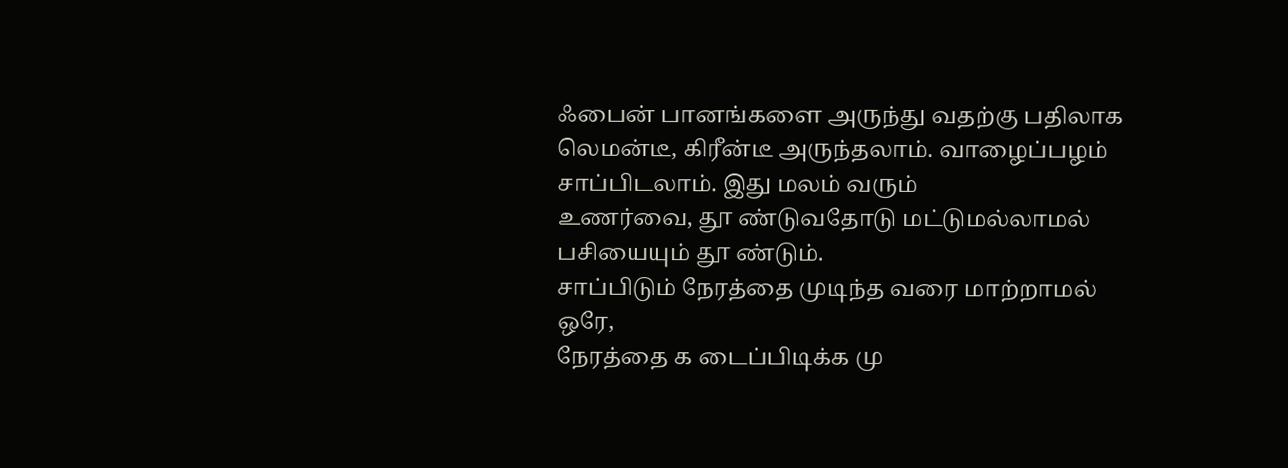ஃபைன் பானங்களை அருந்து வதற்கு பதிலாக லெமன்டீ, கிரீன்டீ அருந்தலாம். வாழைப்பழம் சாப்பிடலாம். இது மலம் வரும்
உணர்வை, தூ ண்டுவதோடு மட்டுமல்லாமல்
பசியையும் தூ ண்டும்.
சாப்பிடும் நேரத்தை முடிந்த வரை மாற்றாமல் ஒரே,
நேரத்தை க டைப்பிடிக்க மு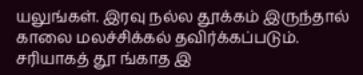யலுங்கள். இரவு நல்ல தூக்கம் இருந்தால்
காலை மலச்சிக்கல் தவிர்க்கப்படும். சரியாகத் தூ ங்காத இ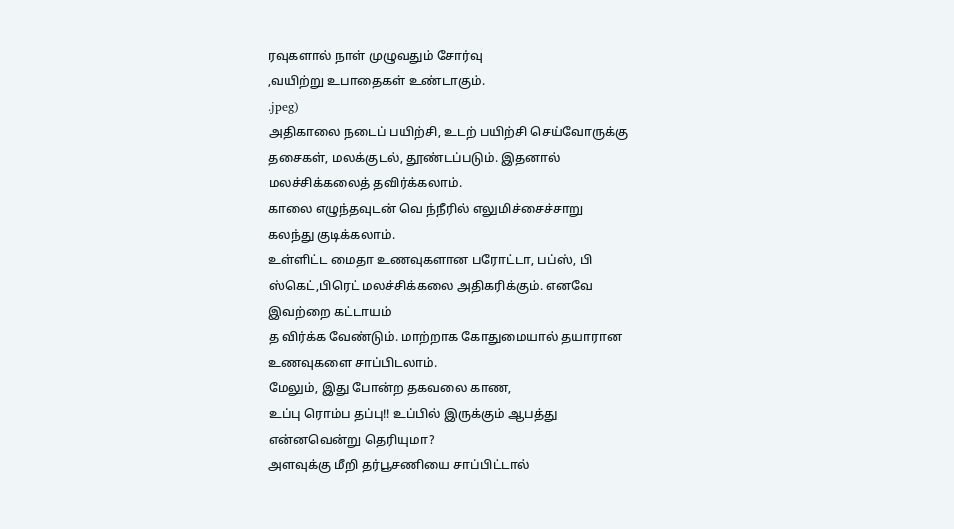ரவுகளால் நாள் முழுவதும் சோர்வு
,வயிற்று உபாதைகள் உண்டாகும்.
.jpeg)
அதிகாலை நடைப் பயிற்சி, உடற் பயிற்சி செய்வோருக்கு
தசைகள், மலக்குடல், தூண்டப்படும். இதனால் மலச்சிக்கலைத் தவிர்க்கலாம்.
காலை எழுந்தவுடன் வெ ந்நீரில் எலுமிச்சைச்சாறு
கலந்து குடிக்கலாம்.
உள்ளிட்ட மைதா உணவுகளான பரோட்டா, பப்ஸ், பி
ஸ்கெட்,பிரெட் மலச்சிக்கலை அதிகரிக்கும். எனவே இவற்றை கட்டாயம்
த விர்க்க வேண்டும். மாற்றாக கோதுமையால் தயாரான உணவுகளை சாப்பிடலாம்.
மேலும், இது போன்ற தகவலை காண,
உப்பு ரொம்ப தப்பு!! உப்பில் இருக்கும் ஆபத்து என்னவென்று தெரியுமா?
அளவுக்கு மீறி தர்பூசணியை சாப்பிட்டால்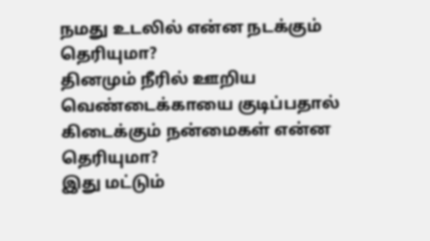நமது உடலில் என்ன நடக்கும் தெரியுமா?
தினமும் நீரில் ஊறிய வெண்டைக்காயை குடிப்பதால் கிடைக்கும் நன்மைகள் என்ன தெரியுமா?
இது மட்டும்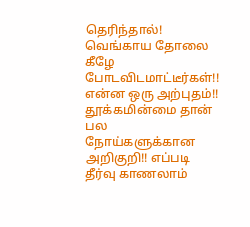தெரிந்தால்! வெங்காய தோலை கீழே போடவிடமாட்டீர்கள்!! என்ன ஒரு அற்புதம்!!
தூக்கமின்மை தான் பல நோய்களுக்கான அறிகுறி!! எப்படி தீர்வு காணலாம்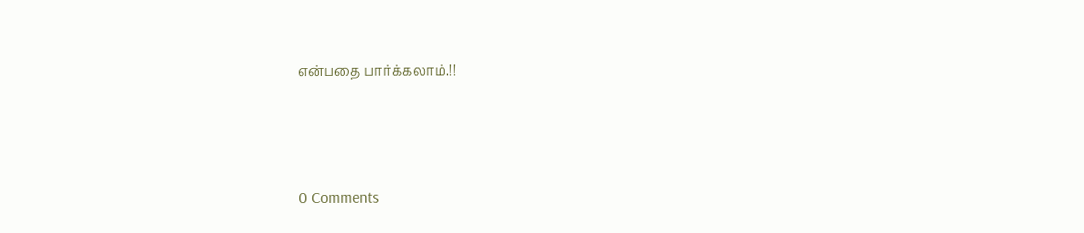என்பதை பார்க்கலாம்.!!





0 Comments